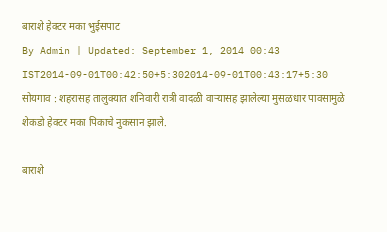बाराशे हेक्टर मका भुईसपाट
By Admin | Updated: September 1, 2014 00:43 IST2014-09-01T00:42:50+5:302014-09-01T00:43:17+5:30
सोयगाव : शहरासह तालुक्यात शनिवारी रात्री वादळी वाऱ्यासह झालेल्या मुसळधार पावसामुळे शेकडो हेक्टर मका पिकाचे नुकसान झाले.

बाराशे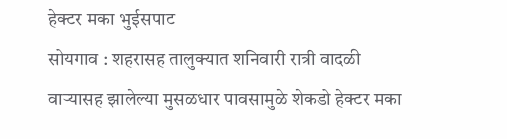हेक्टर मका भुईसपाट
सोयगाव : शहरासह तालुक्यात शनिवारी रात्री वादळी वाऱ्यासह झालेल्या मुसळधार पावसामुळे शेकडो हेक्टर मका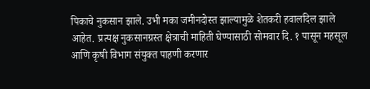पिकाचे नुकसान झाले. उभी मका जमीनदोस्त झाल्यामुळे शेतकरी हवालदिल झाले आहेत. प्रत्यक्ष नुकसानग्रस्त क्षेत्राची माहिती घेण्यासाठी सोमवार दि. १ पासून महसूल आणि कृषी विभाग संयुक्त पाहणी करणार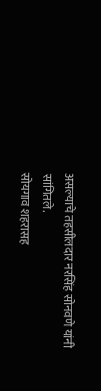असल्याचे तहसीलदार नरसिंह सोनवणे यांनी सांगितले.
सोयगाव शहरासह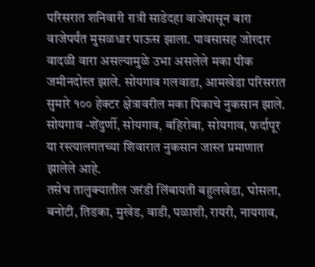परिसरात शनिवारी रात्री साडेदहा वाजेपासून बारा वाजेपर्यंत मुसळधार पाऊस झाला. पावसासह जोरदार वादळी वारा असल्यामुळे उभा असलेले मका पीक जमीनदोस्त झाले. सोयगाव गलवाडा, आमखेडा परिसरात सुमारे १०० हेक्टर क्षेत्रावरील मका पिकाचे नुकसान झाले. सोयगाव -शेंदुर्णी, सोयगाव, बहिरोबा, सोयगाव, फर्दापूर या रस्त्यालगतच्या शिवारात नुकसान जास्त प्रमाणात झालेले आहे.
तसेच तालुक्यातील जरंडी लिंबायती बहुलखेडा, घोसला, बनोटी, तिडका, मुखेड, वाडी, पळाशी, रायरी, नायगाव,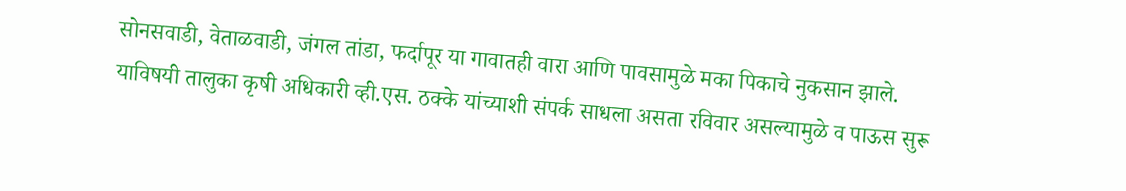सोनसवाडी, वेताळवाडी, जंगल तांडा, फर्दापूर या गावातही वारा आणि पावसामुळे मका पिकाचे नुकसान झाले. याविषयी तालुका कृषी अधिकारी व्ही.एस. ठक्के यांच्याशी संपर्क साधला असता रविवार असल्यामुळे व पाऊस सुरू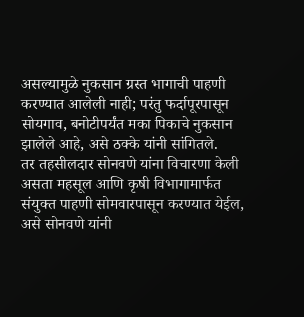असल्यामुळे नुकसान ग्रस्त भागाची पाहणी करण्यात आलेली नाही; परंतु फर्दापूरपासून सोयगाव, बनोटीपर्यंत मका पिकाचे नुकसान झालेले आहे, असे ठक्के यांनी सांगितले.
तर तहसीलदार सोनवणे यांना विचारणा केली असता महसूल आणि कृषी विभागामार्फत संयुक्त पाहणी सोमवारपासून करण्यात येईल, असे सोनवणे यांनी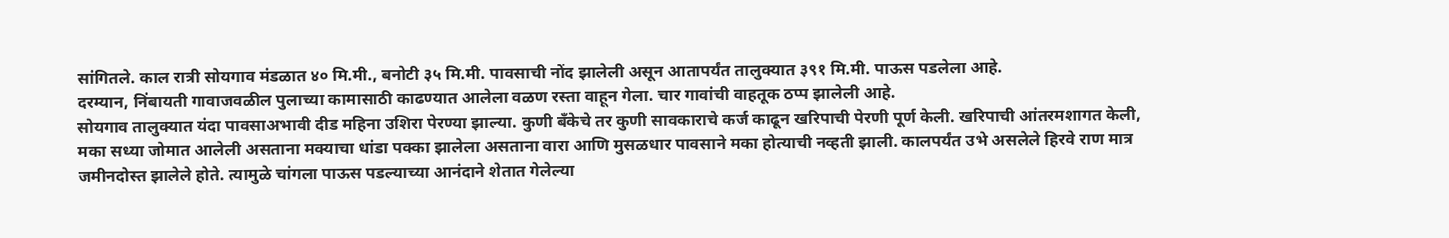सांगितले. काल रात्री सोयगाव मंडळात ४० मि.मी., बनोटी ३५ मि.मी. पावसाची नोंद झालेली असून आतापर्यंत तालुक्यात ३९१ मि.मी. पाऊस पडलेला आहे.
दरम्यान, निंबायती गावाजवळील पुलाच्या कामासाठी काढण्यात आलेला वळण रस्ता वाहून गेला. चार गावांची वाहतूक ठप्प झालेली आहे.
सोयगाव तालुक्यात यंदा पावसाअभावी दीड महिना उशिरा पेरण्या झाल्या. कुणी बँकेचे तर कुणी सावकाराचे कर्ज काढून खरिपाची पेरणी पूर्ण केली. खरिपाची आंतरमशागत केली, मका सध्या जोमात आलेली असताना मक्याचा धांडा पक्का झालेला असताना वारा आणि मुसळधार पावसाने मका होत्याची नव्हती झाली. कालपर्यंत उभे असलेले हिरवे राण मात्र जमीनदोस्त झालेले होते. त्यामुळे चांगला पाऊस पडल्याच्या आनंदाने शेतात गेलेल्या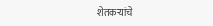शेतकऱ्यांचे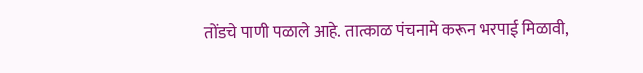तोंडचे पाणी पळाले आहे. तात्काळ पंचनामे करून भरपाई मिळावी,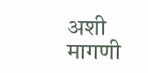अशी मागणी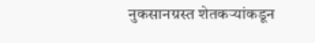नुकसानग्रस्त शेतकऱ्यांकडून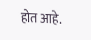होत आहे.